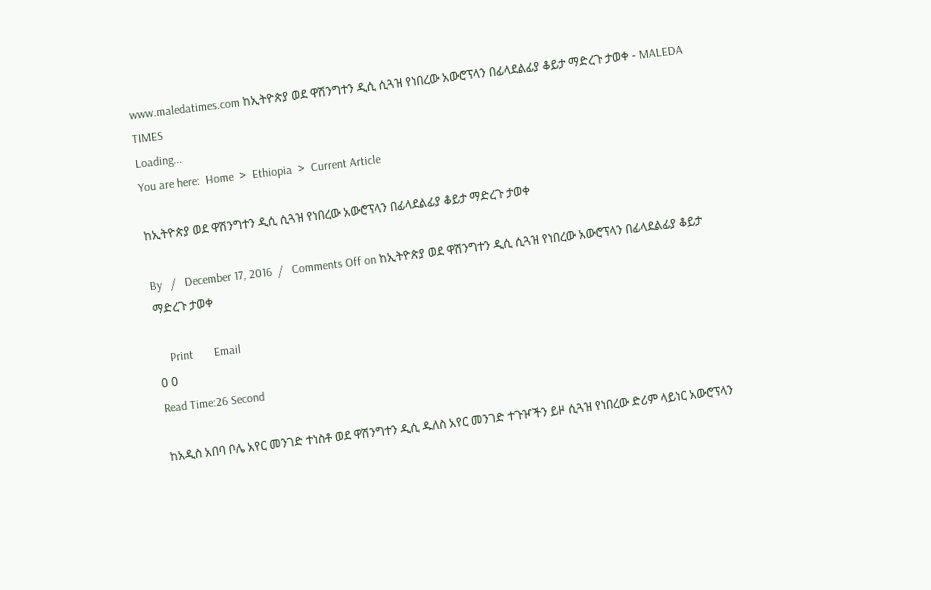www.maledatimes.com ከኢትዮጵያ ወደ ዋሽንግተን ዲሲ ሲጓዝ የነበረው አውሮፕላን በፊላደልፊያ ቆይታ ማድረጉ ታወቀ - MALEDA TIMES
Loading...
You are here:  Home  >  Ethiopia  >  Current Article

ከኢትዮጵያ ወደ ዋሽንግተን ዲሲ ሲጓዝ የነበረው አውሮፕላን በፊላደልፊያ ቆይታ ማድረጉ ታወቀ

By   /   December 17, 2016  /   Comments Off on ከኢትዮጵያ ወደ ዋሽንግተን ዲሲ ሲጓዝ የነበረው አውሮፕላን በፊላደልፊያ ቆይታ ማድረጉ ታወቀ

    Print       Email
0 0
Read Time:26 Second

ከአዲስ አበባ ቦሌ አየር መንገድ ተነስቶ ወደ ዋሽንግተን ዲሲ ዱለስ አየር መንገድ ተጉዦችን ይዞ ሲጓዝ የነበረው ድሪም ላይነር አውሮፕላን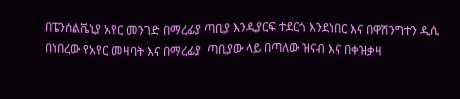በፔንሰልቬኒያ አየር መንገድ በማረፊያ ጣቢያ እንዲያርፍ ተደርጎ እንደነበር እና በዋሽንግተን ዲሲ በነበረው የአየር መዛባት እና በማረፊያ  ጣቢያው ላይ በጣለው ዝናብ እና በቀዝቃዛ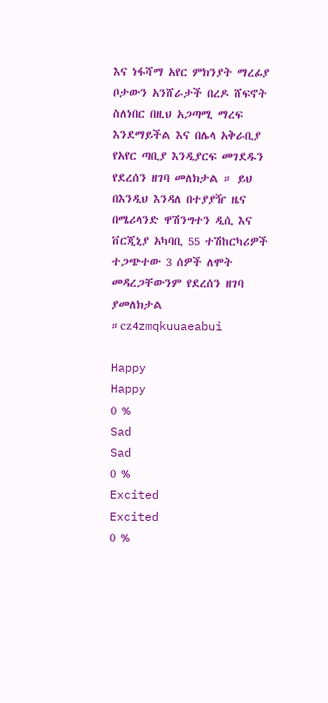እና ነፋሻማ አየር ምክንያት ማረፊያ ቦታውን አንሸራታች በረዶ ሸፍኖት ስለነበር በዚህ አጋጣሚ ማረፍ እንደማይችል እና በሌላ አቅራቢያ የአየር ጣቢያ እንዲያርፍ መገደዱን የደረሰን ዘገባ መለክታል ። ይህ በእንዲህ እንዳለ በተያያዥ ዜና  በሜሪላንድ ዋሽንግተን ዲሲ እና ቨርጂኒያ አካባቢ 55 ተሽከርካሪዎች ተጋጭተው 3 ሰዎች ለሞት መዳረጋቸውንም የደረሰን ዘገባ ያመለክታል ።cz4zmqkuuaeabui

Happy
Happy
0 %
Sad
Sad
0 %
Excited
Excited
0 %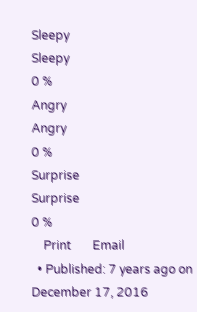Sleepy
Sleepy
0 %
Angry
Angry
0 %
Surprise
Surprise
0 %
    Print       Email
  • Published: 7 years ago on December 17, 2016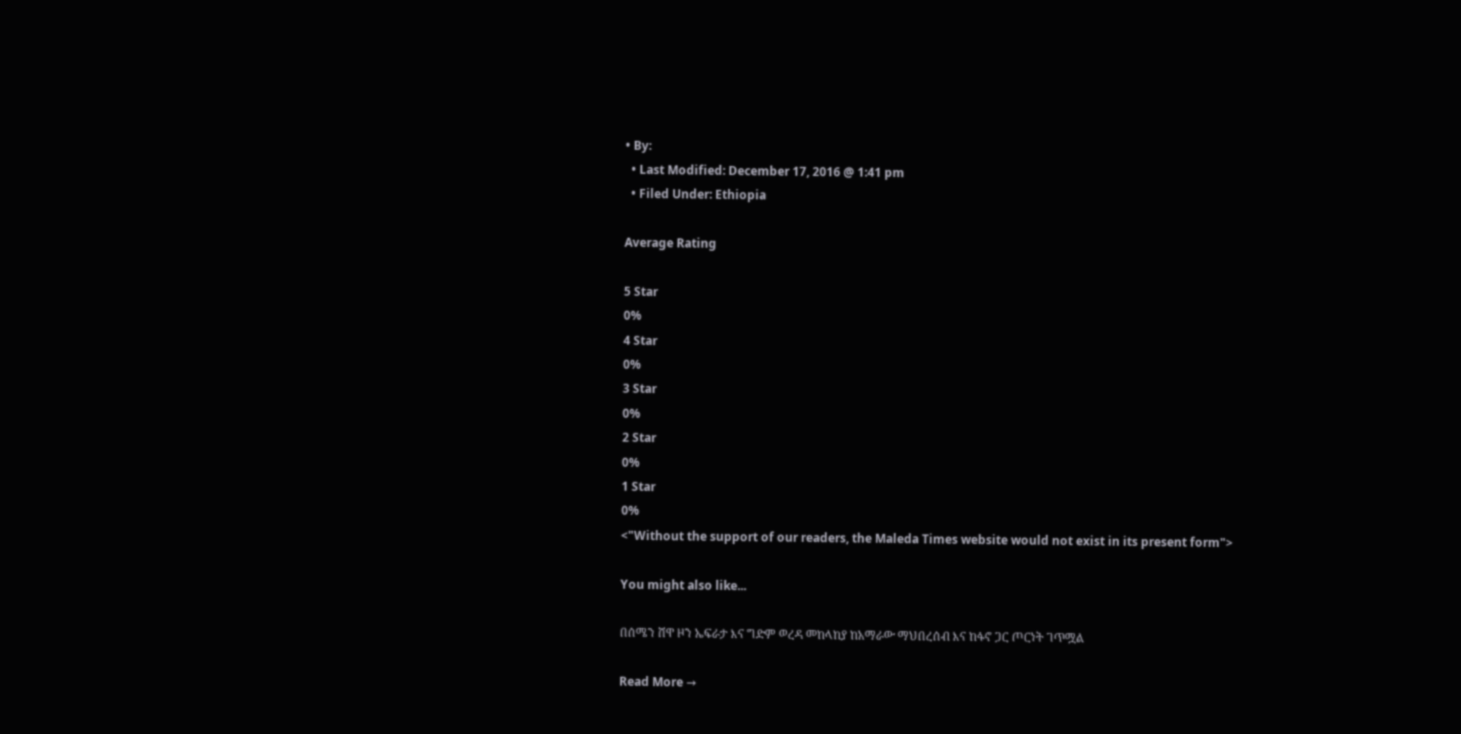• By:
  • Last Modified: December 17, 2016 @ 1:41 pm
  • Filed Under: Ethiopia

Average Rating

5 Star
0%
4 Star
0%
3 Star
0%
2 Star
0%
1 Star
0%
<"Without the support of our readers, the Maleda Times website would not exist in its present form">

You might also like...

በሰሜን ሸዋ ዞን ኤፍራታ እና ግድም ወረዳ መከላከያ ከአማራው ማህበረሰብ እና ከፋኖ ጋር ጦርነት ገጥሟል

Read More →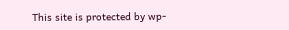This site is protected by wp-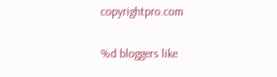copyrightpro.com

%d bloggers like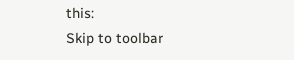this:
Skip to toolbar